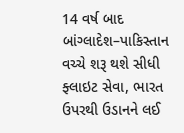14 વર્ષ બાદ બાંગ્લાદેશ–પાકિસ્તાન વચ્ચે શરૂ થશે સીધી ફ્લાઇટ સેવા, ભારત ઉપરથી ઉડાનને લઈ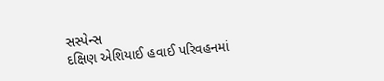સસ્પેન્સ
દક્ષિણ એશિયાઈ હવાઈ પરિવહનમાં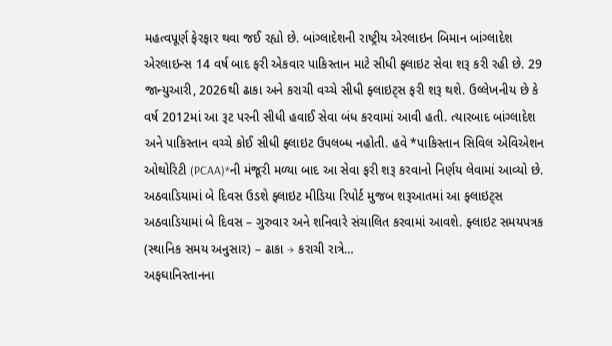મહત્વપૂર્ણ ફેરફાર થવા જઈ રહ્યો છે. બાંગ્લાદેશની રાષ્ટ્રીય એરલાઇન બિમાન બાંગ્લાદેશ એરલાઇન્સ 14 વર્ષ બાદ ફરી એકવાર પાકિસ્તાન માટે સીધી ફ્લાઇટ સેવા શરૂ કરી રહી છે. 29 જાન્યુઆરી, 2026થી ઢાકા અને કરાચી વચ્ચે સીધી ફ્લાઇટ્સ ફરી શરૂ થશે. ઉલ્લેખનીય છે કે વર્ષ 2012માં આ રૂટ પરની સીધી હવાઈ સેવા બંધ કરવામાં આવી હતી. ત્યારબાદ બાંગ્લાદેશ અને પાકિસ્તાન વચ્ચે કોઈ સીધી ફ્લાઇટ ઉપલબ્ધ નહોતી. હવે *પાકિસ્તાન સિવિલ એવિએશન ઓથોરિટી (PCAA)*ની મંજૂરી મળ્યા બાદ આ સેવા ફરી શરૂ કરવાનો નિર્ણય લેવામાં આવ્યો છે. અઠવાડિયામાં બે દિવસ ઉડશે ફ્લાઇટ મીડિયા રિપોર્ટ મુજબ શરૂઆતમાં આ ફ્લાઇટ્સ અઠવાડિયામાં બે દિવસ – ગુરુવાર અને શનિવારે સંચાલિત કરવામાં આવશે. ફ્લાઇટ સમયપત્રક (સ્થાનિક સમય અનુસાર) – ઢાકા → કરાચી રાત્રે…
અફઘાનિસ્તાનના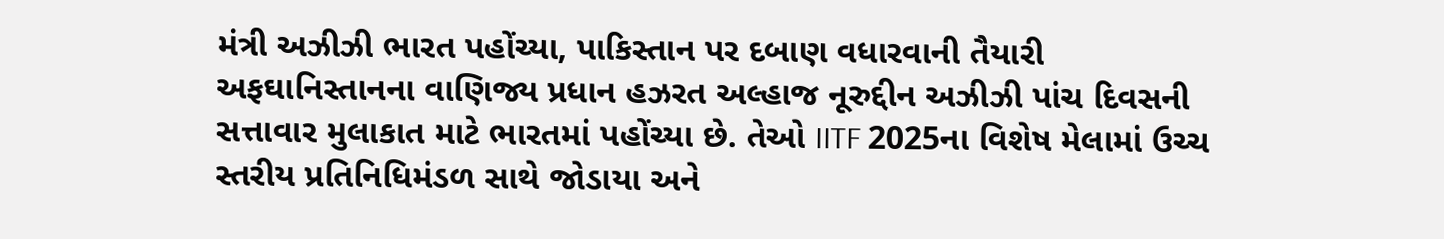મંત્રી અઝીઝી ભારત પહોંચ્યા, પાકિસ્તાન પર દબાણ વધારવાની તૈયારી
અફઘાનિસ્તાનના વાણિજ્ય પ્રધાન હઝરત અલ્હાજ નૂરુદ્દીન અઝીઝી પાંચ દિવસની સત્તાવાર મુલાકાત માટે ભારતમાં પહોંચ્યા છે. તેઓ IITF 2025ના વિશેષ મેલામાં ઉચ્ચ સ્તરીય પ્રતિનિધિમંડળ સાથે જોડાયા અને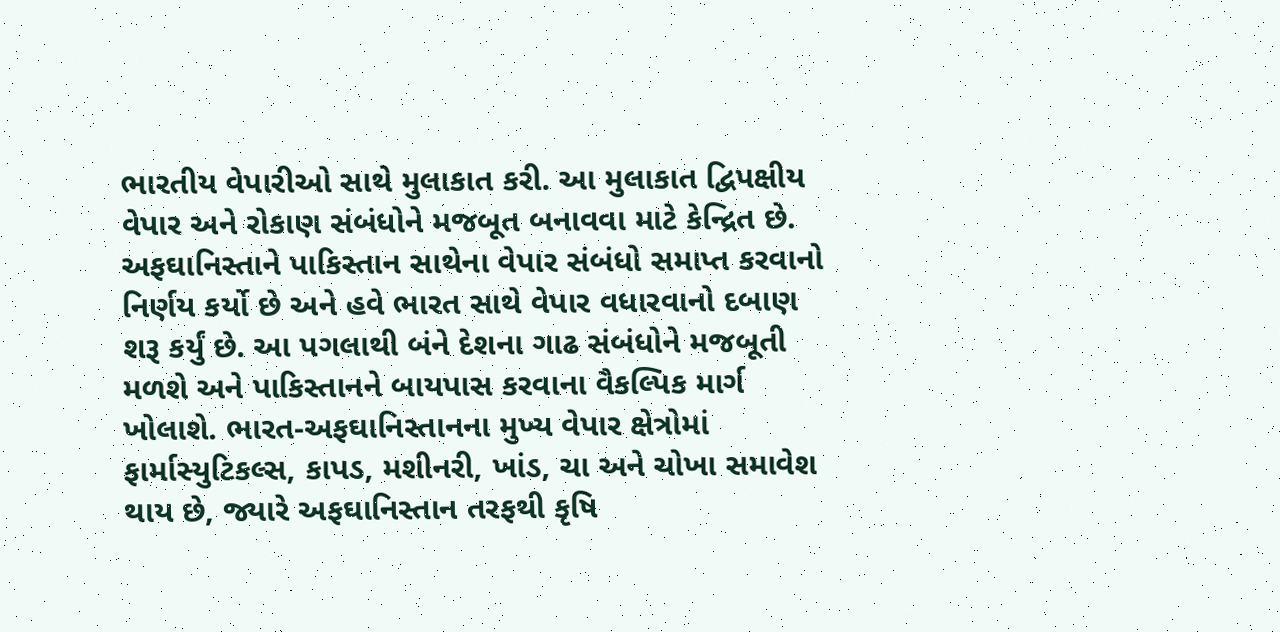ભારતીય વેપારીઓ સાથે મુલાકાત કરી. આ મુલાકાત દ્વિપક્ષીય વેપાર અને રોકાણ સંબંધોને મજબૂત બનાવવા માટે કેન્દ્રિત છે. અફઘાનિસ્તાને પાકિસ્તાન સાથેના વેપાર સંબંધો સમાપ્ત કરવાનો નિર્ણય કર્યો છે અને હવે ભારત સાથે વેપાર વધારવાનો દબાણ શરૂ કર્યું છે. આ પગલાથી બંને દેશના ગાઢ સંબંધોને મજબૂતી મળશે અને પાકિસ્તાનને બાયપાસ કરવાના વૈકલ્પિક માર્ગ ખોલાશે. ભારત-અફઘાનિસ્તાનના મુખ્ય વેપાર ક્ષેત્રોમાં ફાર્માસ્યુટિકલ્સ, કાપડ, મશીનરી, ખાંડ, ચા અને ચોખા સમાવેશ થાય છે, જ્યારે અફઘાનિસ્તાન તરફથી કૃષિ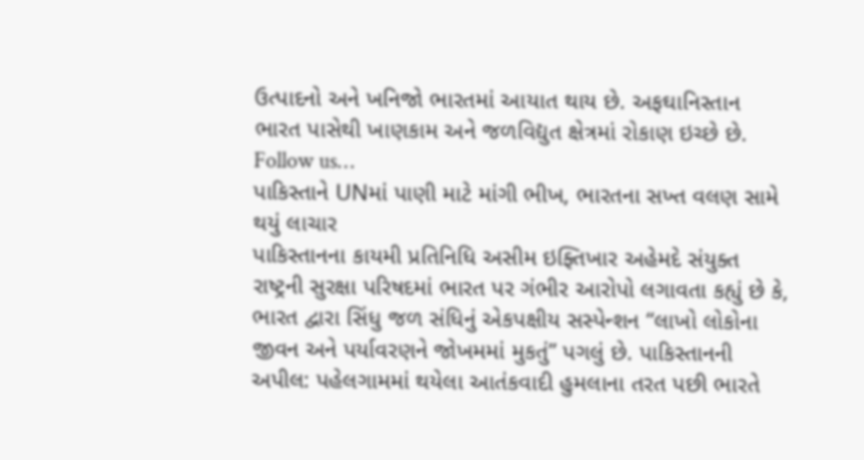ઉત્પાદનો અને ખનિજો ભારતમાં આયાત થાય છે. અફઘાનિસ્તાન ભારત પાસેથી ખાણકામ અને જળવિદ્યુત ક્ષેત્રમાં રોકાણ ઇચ્છે છે. Follow us…
પાકિસ્તાને UNમાં પાણી માટે માંગી ભીખ, ભારતના સખ્ત વલણ સામે થયું લાચાર
પાકિસ્તાનના કાયમી પ્રતિનિધિ અસીમ ઇફ્તિખાર અહેમદે સંયુક્ત રાષ્ટ્રની સુરક્ષા પરિષદમાં ભારત પર ગંભીર આરોપો લગાવતા કહ્યું છે કે, ભારત દ્વારા સિંધુ જળ સંધિનું એકપક્ષીય સસ્પેન્શન “લાખો લોકોના જીવન અને પર્યાવરણને જોખમમાં મુકતું” પગલું છે. પાકિસ્તાનની અપીલ: પહેલગામમાં થયેલા આતંકવાદી હુમલાના તરત પછી ભારતે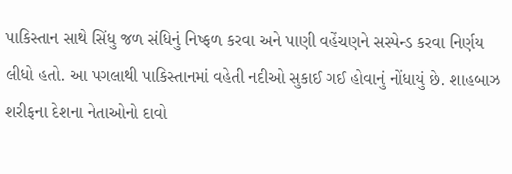પાકિસ્તાન સાથે સિંધુ જળ સંધિનું નિષ્ફળ કરવા અને પાણી વહેંચણને સસ્પેન્ડ કરવા નિર્ણય લીધો હતો. આ પગલાથી પાકિસ્તાનમાં વહેતી નદીઓ સુકાઈ ગઈ હોવાનું નોંધાયું છે. શાહબાઝ શરીફના દેશના નેતાઓનો દાવો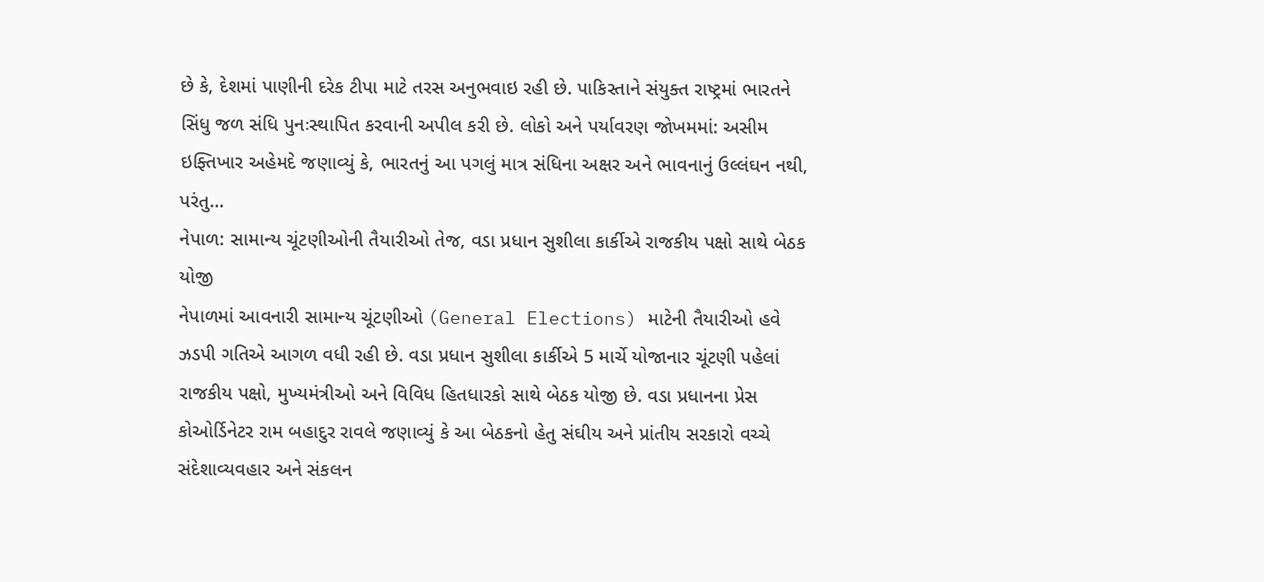છે કે, દેશમાં પાણીની દરેક ટીપા માટે તરસ અનુભવાઇ રહી છે. પાકિસ્તાને સંયુક્ત રાષ્ટ્રમાં ભારતને સિંધુ જળ સંધિ પુનઃસ્થાપિત કરવાની અપીલ કરી છે. લોકો અને પર્યાવરણ જોખમમાં: અસીમ ઇફ્તિખાર અહેમદે જણાવ્યું કે, ભારતનું આ પગલું માત્ર સંધિના અક્ષર અને ભાવનાનું ઉલ્લંઘન નથી, પરંતુ…
નેપાળ: સામાન્ય ચૂંટણીઓની તૈયારીઓ તેજ, વડા પ્રધાન સુશીલા કાર્કીએ રાજકીય પક્ષો સાથે બેઠક યોજી
નેપાળમાં આવનારી સામાન્ય ચૂંટણીઓ (General Elections) માટેની તૈયારીઓ હવે ઝડપી ગતિએ આગળ વધી રહી છે. વડા પ્રધાન સુશીલા કાર્કીએ 5 માર્ચે યોજાનાર ચૂંટણી પહેલાં રાજકીય પક્ષો, મુખ્યમંત્રીઓ અને વિવિધ હિતધારકો સાથે બેઠક યોજી છે. વડા પ્રધાનના પ્રેસ કોઓર્ડિનેટર રામ બહાદુર રાવલે જણાવ્યું કે આ બેઠકનો હેતુ સંઘીય અને પ્રાંતીય સરકારો વચ્ચે સંદેશાવ્યવહાર અને સંકલન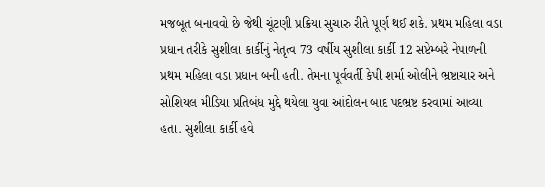મજબૂત બનાવવો છે જેથી ચૂંટણી પ્રક્રિયા સુચારુ રીતે પૂર્ણ થઈ શકે. પ્રથમ મહિલા વડા પ્રધાન તરીકે સુશીલા કાર્કીનું નેતૃત્વ 73 વર્ષીય સુશીલા કાર્કી 12 સપ્ટેમ્બરે નેપાળની પ્રથમ મહિલા વડા પ્રધાન બની હતી. તેમના પૂર્વવર્તી કેપી શર્મા ઓલીને ભ્રષ્ટાચાર અને સોશિયલ મીડિયા પ્રતિબંધ મુદ્દે થયેલા યુવા આંદોલન બાદ પદભ્રષ્ટ કરવામાં આવ્યા હતા. સુશીલા કાર્કી હવે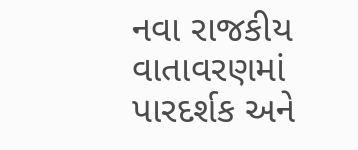નવા રાજકીય વાતાવરણમાં પારદર્શક અને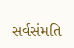સર્વસંમતિ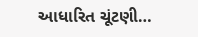આધારિત ચૂંટણી…